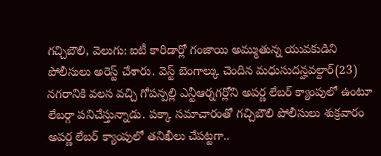గచ్చిబౌలి, వెలుగు: ఐటీ కారిడార్లో గంజాయి అమ్ముతున్న యువకుడిని పోలీసులు అరెస్ట్ చేశారు. వెస్ట్ బెంగాల్కు చెందిన మధుసుదన్హవల్దార్(23) నగరానికి వలస వచ్చి గోపన్పల్లి ఎన్టీఆర్నగర్లోని అపర్ణ లేబర్ క్యాంపులో ఉంటూ లేబర్గా పనిచేస్తున్నాడు. పక్కా సమాచారంతో గచ్చిబౌలి పోలీసులు శుక్రవారం అపర్ణ లేబర్ క్యాంపులో తనిఖీలు చేపట్టగా..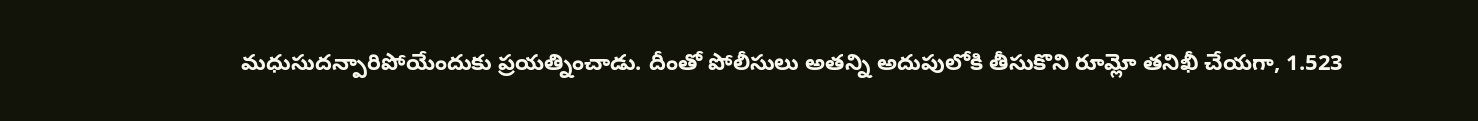మధుసుదన్పారిపోయేందుకు ప్రయత్నించాడు. దీంతో పోలీసులు అతన్ని అదుపులోకి తీసుకొని రూమ్లో తనిఖీ చేయగా, 1.523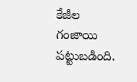కేజీల గంజాయి పట్టుబడింది.